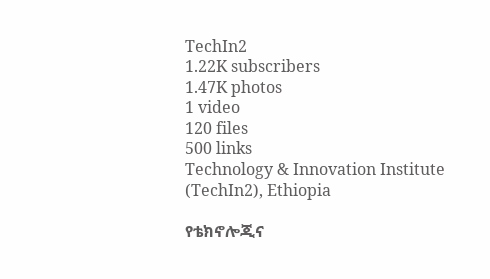TechIn2
1.22K subscribers
1.47K photos
1 video
120 files
500 links
Technology & Innovation Institute (TechIn2), Ethiopia

የቴክኖሎጂና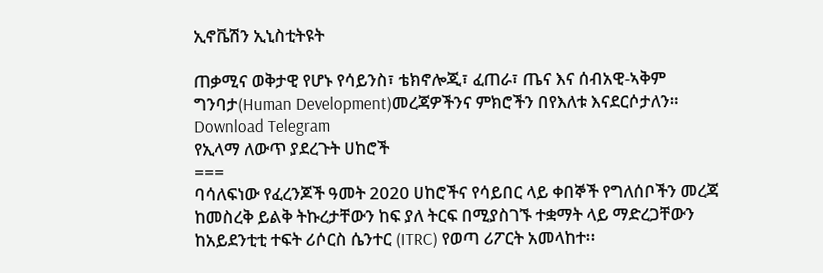ኢኖቬሽን ኢኒስቲትዩት

ጠቃሚና ወቅታዊ የሆኑ የሳይንስ፣ ቴክኖሎጂ፣ ፈጠራ፣ ጤና እና ሰብአዊ-ኣቅም ግንባታ(Human Development)መረጃዎችንና ምክሮችን በየእለቱ እናደርሶታለን።
Download Telegram
የኢላማ ለውጥ ያደረጉት ሀከሮች
===
ባሳለፍነው የፈረንጆች ዓመት 2020 ሀከሮችና የሳይበር ላይ ቀበኞች የግለሰቦችን መረጃ ከመስረቅ ይልቅ ትኩረታቸውን ከፍ ያለ ትርፍ በሚያስገኙ ተቋማት ላይ ማድረጋቸውን ከአይደንቲቲ ተፍት ሪሶርስ ሴንተር (ITRC) የወጣ ሪፖርት አመላከተ፡፡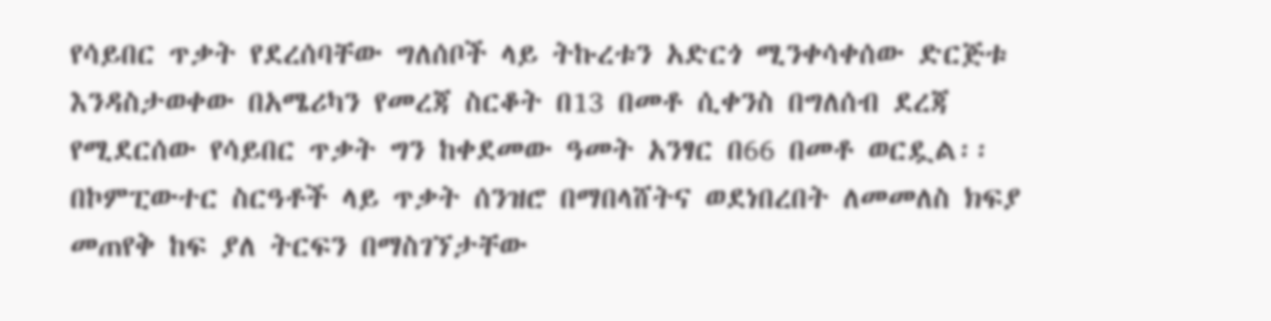የሳይበር ጥቃት የደረሰባቸው ግለሰቦች ላይ ትኩረቱን አድርጎ ሚንቀሳቀሰው ድርጅቱ እንዳስታወቀው በአሜሪካን የመረጃ ስርቆት በ13 በመቶ ሲቀንስ በግለሰብ ደረጃ የሚደርሰው የሳይበር ጥቃት ግን ከቀደመው ዓመት አንፃር በ66 በመቶ ወርዷል፡፡
በኮምፒውተር ስርዓቶች ላይ ጥቃት ሰንዝሮ በማበላሸትና ወደነበረበት ለመመለስ ክፍያ መጠየቅ ከፍ ያለ ትርፍን በማስገኘታቸው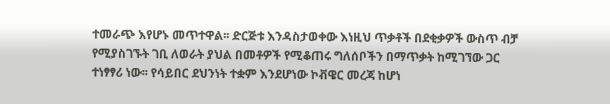ተመራጭ እየሆኑ መጥተዋል፡፡ ድርጅቱ እንዳስታወቀው እነዚህ ጥቃቶች በደቂቃዎች ውስጥ ብቻ የሚያስገኙት ገቢ ለወራት ያህል በመቶዎች የሚቆጠሩ ግለሰቦችን በማጥቃት ከሚገኘው ጋር ተነፃፃሪ ነው፡፡ የሳይበር ደህንነት ተቋም እንደሆነው ኮቭዌር መረጃ ከሆነ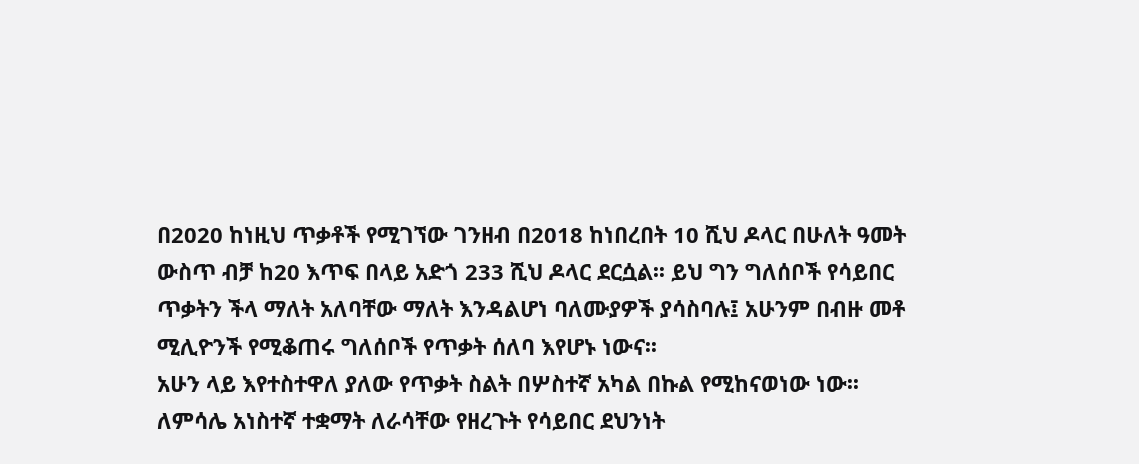በ2020 ከነዚህ ጥቃቶች የሚገኘው ገንዘብ በ2018 ከነበረበት 10 ሺህ ዶላር በሁለት ዓመት ውስጥ ብቻ ከ20 እጥፍ በላይ አድጎ 233 ሺህ ዶላር ደርሷል፡፡ ይህ ግን ግለሰቦች የሳይበር ጥቃትን ችላ ማለት አለባቸው ማለት እንዳልሆነ ባለሙያዎች ያሳስባሉ፤ አሁንም በብዙ መቶ ሚሊዮንች የሚቆጠሩ ግለሰቦች የጥቃት ሰለባ እየሆኑ ነውና፡፡
አሁን ላይ እየተስተዋለ ያለው የጥቃት ስልት በሦስተኛ አካል በኩል የሚከናወነው ነው፡፡ ለምሳሌ አነስተኛ ተቋማት ለራሳቸው የዘረጉት የሳይበር ደህንነት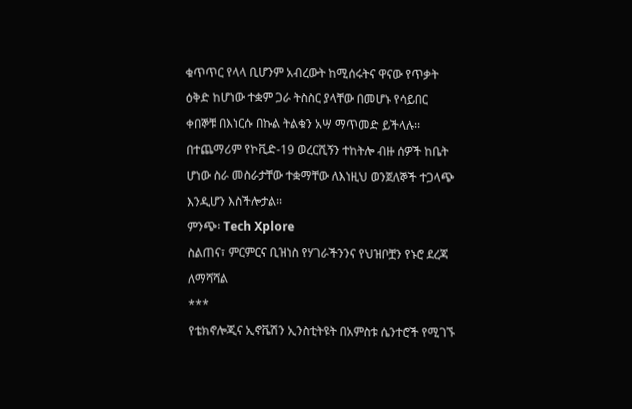ቁጥጥር የላላ ቢሆንም አብረውት ከሚሰሩትና ዋናው የጥቃት ዕቅድ ከሆነው ተቋም ጋራ ትስስር ያላቸው በመሆኑ የሳይበር ቀበኞቹ በእነርሱ በኩል ትልቁን አሣ ማጥመድ ይችላሉ፡፡ በተጨማሪም የኮቪድ-19 ወረርሺኝን ተከትሎ ብዙ ሰዎች ከቤት ሆነው ስራ መስራታቸው ተቋማቸው ለእነዚህ ወንጀለኞች ተጋላጭ እንዲሆን እስችሎታል፡፡
ምንጭ፡ Tech Xplore
ስልጠና፣ ምርምርና ቢዝነስ የሃገራችንንና የህዝቦቿን የኑሮ ደረጃ ለማሻሻል
***
የቴክኖሎጂና ኢኖቬሽን ኢንስቲትዩት በአምስቱ ሴንተሮች የሚገኙ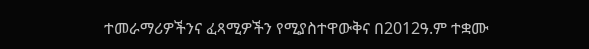ተመራማሪዎችንና ፈጻሚዎችን የሚያስተዋውቅና በ2012ዓ.ም ተቋሙ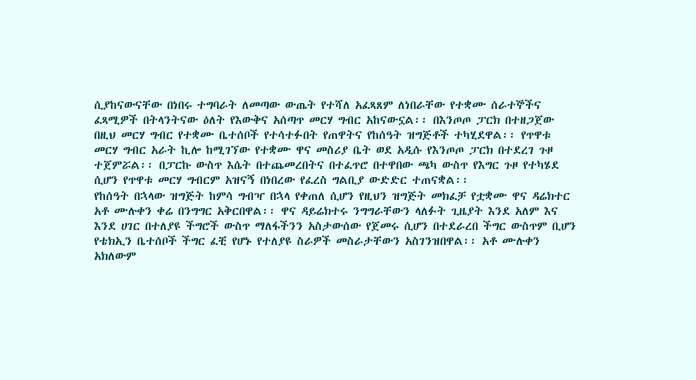ሲያከናውናቸው በነበሩ ተግባራት ለመጣው ውጤት የተሻለ አፈጻጸም ለነበራቸው የተቋሙ ሰራተኞችና ፈጻሚዎች በትላንትናው ዕለት የእውቅና አሰጣጥ መርሃ ግብር አከናውኗል፡፡ በእንጦጦ ፓርክ በተዘጋጀው በዚህ መርሃ ግብር የተቋሙ ቤተሰቦች የተሳተፉበት የጠዋትና የከሰዓት ዝግጅቶች ተካሂደዋል፡፡ የጥዋቱ መርሃ ግብር አራት ኪሎ ከሚገኘው የተቋሙ ዋና መስሪያ ቤት ወደ አዲሱ የእንጦጦ ፓርክ በተደረገ ጉዞ ተጀምሯል፡፡ በፓርኩ ውስጥ እሴት በተጨመረበትና በተፈጥሮ በተዋበው ጫካ ውስጥ የእግር ጉዞ የተካሄደ ሲሆን የጥዋቱ መርሃ ግብርም አዝናኝ በነበረው የፈረስ ግልቢያ ውድድር ተጠናቋል፡፡
የከሰዓት በኋላው ዝግጅት ከምሳ ግብዣ በኋላ የቀጠለ ሲሆን የዚህን ዝግጅት መክፈቻ የቷቋሙ ዋና ዳሬክተር አቶ ሙሉቀን ቀሬ በንግግር አቅርበዋል፡፡ ዋና ዳይሬክተሩ ንግግራቸውን ላለፉት ጊዜያት እንደ አለም እና እንደ ሀገር በተለያዩ ችግሮች ውስጥ ማለፋችንን አስታውሰው የጀመሩ ሲሆን በተደራረበ ችግር ውስጥም ቢሆን የቴክኢን ቤተሰቦች ችግር ፈቺ የሆኑ የተለያዩ ስራዎች መስራታቸውን አስገንዝበዋል፡፡ አቶ ሙሉቀን አክለውም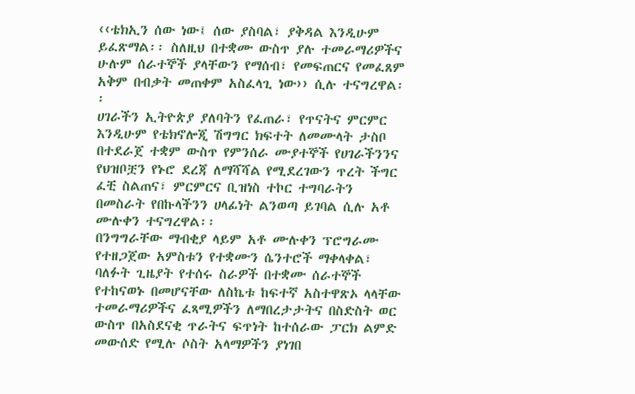‹‹ቴክኢን ሰው ነው፤ ሰው ያስባል፣ ያቅዳል እንዲሁም ይፈጽማል፡፡ ስለዚህ በተቋሙ ውስጥ ያሉ ተመራማሪዎችና ሁሉም ሰራተኞች ያላቸውን የማሰብ፣ የመፍጠርና የመፈጸም አቅም በብቃት መጠቀም አስፈላጊ ነው›› ሲሉ ተናግረዋል፡፡
ሀገራችን ኢትዮጵያ ያለባትን የፈጠራ፣ የጥናትና ምርምር እንዲሁም የቴክኖሎጂ ሽግግር ክፍተት ለመሙላት ታስቦ በተደራጀ ተቋም ውስጥ የምንሰራ ሙያተኞች የሀገራችንንና የህዝቦቿን የኑሮ ደረጃ ለማሻሻል የሚደረገውን ጥረት ችግር ፈቺ ስልጠና፣ ምርምርና ቢዝነስ ተኮር ተግባራትን በመስራት የበኩላችንን ሀላፊነት ልንወጣ ይገባል ሲሉ አቶ ሙሉቀን ተናግረዋል፡፡
በንግግራቸው ማብቂያ ላይም አቶ ሙሉቀን ፕሮግራሙ የተዘጋጀው አምስቱን የተቋሙን ሴንተሮች ማቀላቀል፣ ባለፉት ጊዜያት የተሰሩ ስራዎች በተቋሙ ሰራተኞች የተከናወኑ በመሆናቸው ለስኬቱ ከፍተኛ አስተዋጽኦ ላላቸው ተመራማሪዎችና ፈጻሚዎችን ለማበረታታትና በስድስት ወር ውስጥ በአስደናቂ ጥራትና ፍጥነት ከተሰራው ፓርክ ልምድ መውሰድ የሚሉ ሶስት አላማዎችን ያነገበ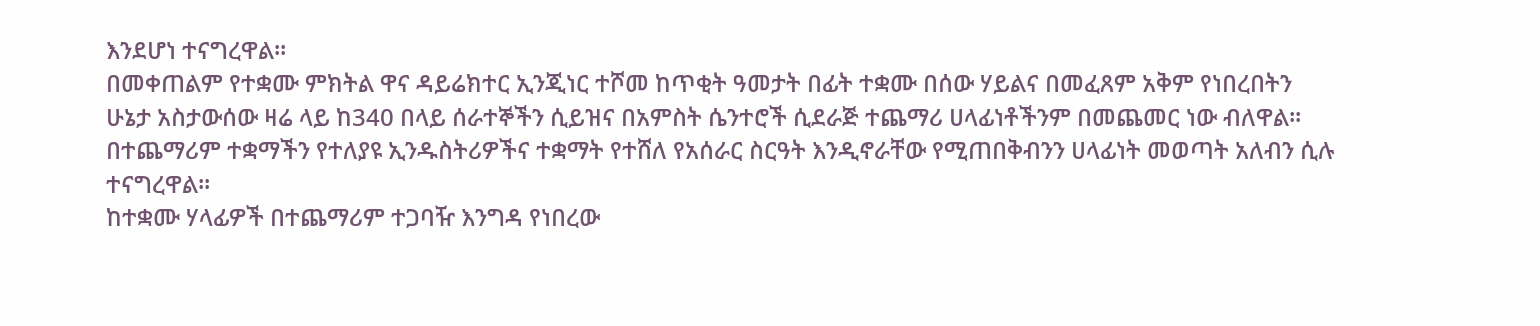እንደሆነ ተናግረዋል፡፡
በመቀጠልም የተቋሙ ምክትል ዋና ዳይሬክተር ኢንጂነር ተሾመ ከጥቂት ዓመታት በፊት ተቋሙ በሰው ሃይልና በመፈጸም አቅም የነበረበትን ሁኔታ አስታውሰው ዛሬ ላይ ከ340 በላይ ሰራተኞችን ሲይዝና በአምስት ሴንተሮች ሲደራጅ ተጨማሪ ሀላፊነቶችንም በመጨመር ነው ብለዋል፡፡ በተጨማሪም ተቋማችን የተለያዩ ኢንዱስትሪዎችና ተቋማት የተሸለ የአሰራር ስርዓት እንዲኖራቸው የሚጠበቅብንን ሀላፊነት መወጣት አለብን ሲሉ ተናግረዋል፡፡
ከተቋሙ ሃላፊዎች በተጨማሪም ተጋባዥ እንግዳ የነበረው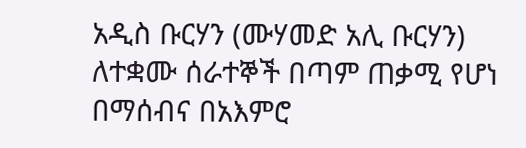አዲስ ቡርሃን (ሙሃመድ አሊ ቡርሃን) ለተቋሙ ሰራተኞች በጣም ጠቃሚ የሆነ በማሰብና በአእምሮ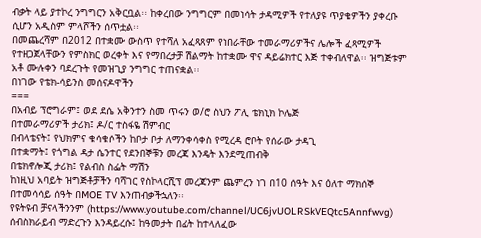ብቃት ላይ ያተኮረ ንግግርን አቅርቧል፡፡ ከቀረበው ንግግርም በመነሳት ታዳሚዎች የተለያዩ ጥያቄዎችን ያቀረቡ ሲሆን አዲስም ምላሾችን ሰጥቷል፡፡
በመጨረሻም በ2012 በተቋሙ ውስጥ የተሻለ አፈጻጸም የነበራቸው ተመራማሪዎችና ሌሎች ፈጻሚዎች የተዘጋጀላቸውን የምስክር ወረቀት እና የማበረታቻ ሽልማት ከተቋሙ ዋና ዳይሬክተር እጅ ተቀብለዋል፡፡ ዝግጅቱም አቶ ሙሉቀን ባደረጉት የመዝጊያ ንግግር ተጠናቋል፡፡
በነገው የቴክ-ሳይንስ መሰናዶዋችን
===
በአብይ ፕሮግራም፤ ወደ ደሴ አቅንተን ስመ ጥሩን ወ/ሮ ስህን ፖሊ ቴክኒክ ኮሌጅ
በተመራማሪዎች ታሪክ፤ ዶ/ር ተስፋዬ ሽምብር
በብላቴናት፤ የህክምና ቁሳቁሶችን ከቦታ ቦታ ለማንቀሳቀስ የሚረዳ ሮቦት የሰራው ታዳጊ
በተቋማት፤ የጎግል ዳታ ሴንተር የደንበኞቹን መረጃ እንዴት እንደሚጠብቅ
በቴክኖሎጂ ታሪክ፤ የልብስ ስፌት ማሽን
ከነዚህ አባይት ዝግጅቶቻችን ባሻገር የስኮላርሺፕ መረጃንም ጨምረን ነገ በ10 ሰዓት እና ዕለተ ማክሰኞ በተመሳሳይ ሰዓት በMOE TV እንጠብቃችኋለን፡፡
የዩትዩብ ቻናላችንንም (https://www.youtube.com/channel/UC6jvUOLRSkVEQtc5Annfwvg) ሰብስክራይብ ማድረጉን እንዳይረሱ፤ ከዓመታት በፊት ከተላለፈው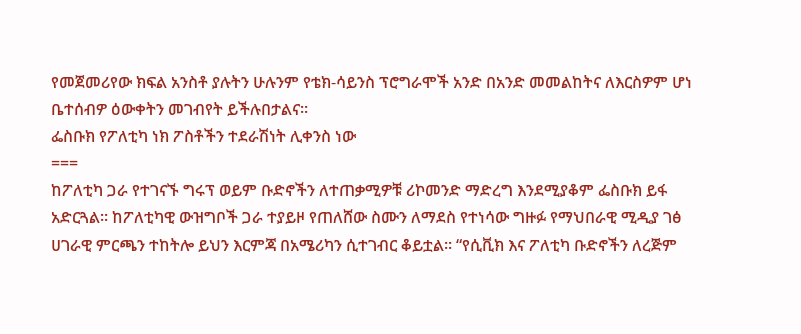የመጀመሪየው ክፍል አንስቶ ያሉትን ሁሉንም የቴክ-ሳይንስ ፕሮግራሞች አንድ በአንድ መመልከትና ለእርስዎም ሆነ ቤተሰብዎ ዕውቀትን መገብየት ይችሉበታልና፡፡
ፌስቡክ የፖለቲካ ነክ ፖስቶችን ተደራሽነት ሊቀንስ ነው
===
ከፖለቲካ ጋራ የተገናኙ ግሩፕ ወይም ቡድኖችን ለተጠቃሚዎቹ ሪኮመንድ ማድረግ እንደሚያቆም ፌስቡክ ይፋ አድርጓል፡፡ ከፖለቲካዊ ውዝግቦች ጋራ ተያይዞ የጠለሸው ስሙን ለማደስ የተነሳው ግዙፉ የማህበራዊ ሚዲያ ገፅ ሀገራዊ ምርጫን ተከትሎ ይህን እርምጃ በአሜሪካን ሲተገብር ቆይቷል፡፡ “የሲቪክ እና ፖለቲካ ቡድኖችን ለረጅም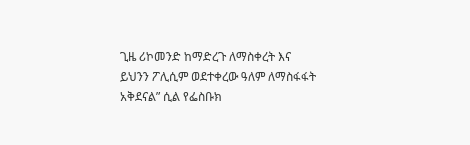ጊዜ ሪኮመንድ ከማድረጉ ለማስቀረት እና ይህንን ፖሊሲም ወደተቀረው ዓለም ለማስፋፋት አቅደናል” ሲል የፌስቡክ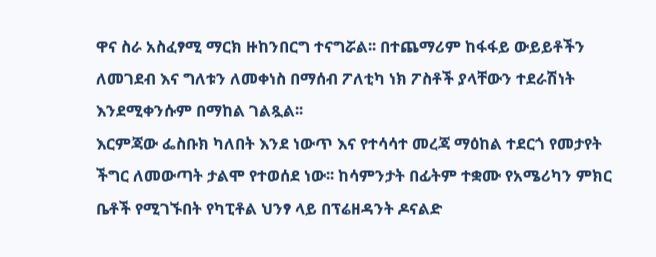ዋና ስራ አስፈፃሚ ማርክ ዙከንበርግ ተናግሯል፡፡ በተጨማሪም ከፋፋይ ውይይቶችን ለመገደብ እና ግለቱን ለመቀነስ በማሰብ ፖለቲካ ነክ ፖስቶች ያላቸውን ተደራሽነት እንደሚቀንሱም በማከል ገልጿል፡፡
እርምጃው ፌስቡክ ካለበት እንደ ነውጥ እና የተሳሳተ መረጃ ማዕከል ተደርጎ የመታየት ችግር ለመውጣት ታልሞ የተወሰደ ነው፡፡ ከሳምንታት በፊትም ተቋሙ የአሜሪካን ምክር ቤቶች የሚገኙበት የካፒቶል ህንፃ ላይ በፕሬዘዳንት ዶናልድ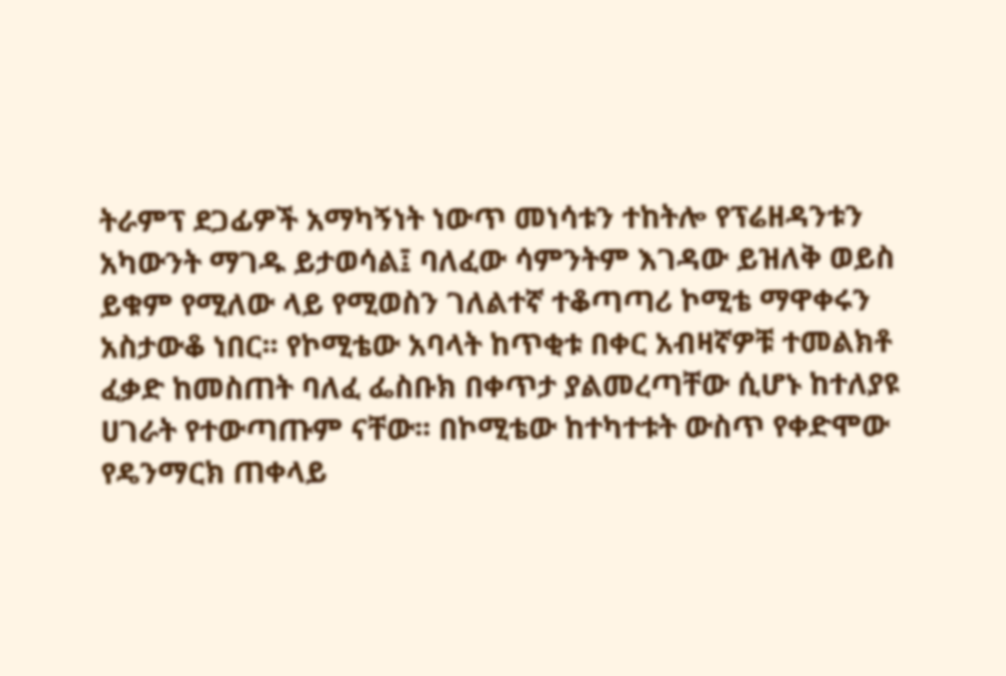ትራምፕ ደጋፊዎች አማካኝነት ነውጥ መነሳቱን ተከትሎ የፕሬዘዳንቱን አካውንት ማገዱ ይታወሳል፤ ባለፈው ሳምንትም እገዳው ይዝለቅ ወይስ ይቁም የሚለው ላይ የሚወስን ገለልተኛ ተቆጣጣሪ ኮሚቴ ማዋቀሩን አስታውቆ ነበር፡፡ የኮሚቴው አባላት ከጥቂቱ በቀር አብዛኛዎቹ ተመልክቶ ፈቃድ ከመስጠት ባለፈ ፌስቡክ በቀጥታ ያልመረጣቸው ሲሆኑ ከተለያዩ ሀገራት የተውጣጡም ናቸው፡፡ በኮሚቴው ከተካተቱት ውስጥ የቀድሞው የዴንማርክ ጠቀላይ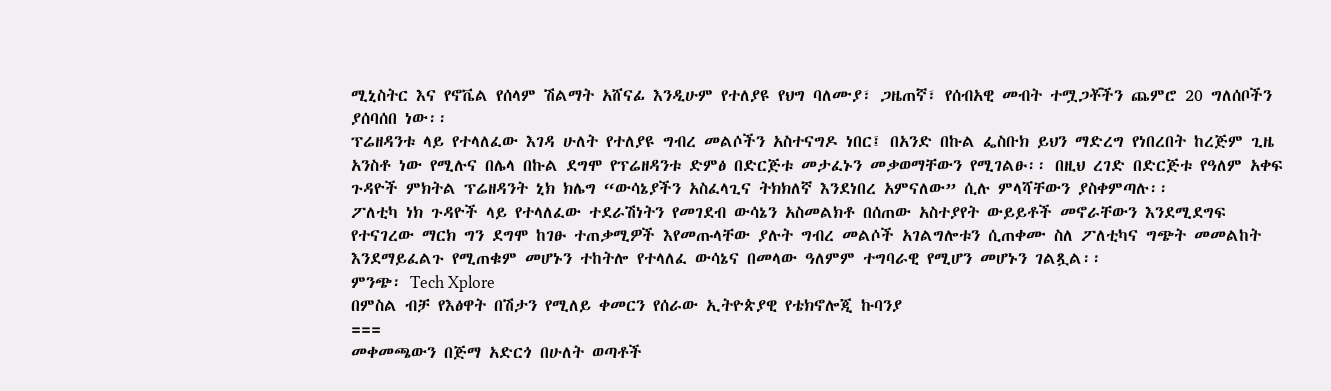ሚኒስትር እና የኖቬል የሰላም ሽልማት አሸናፊ እንዲሁም የተለያዩ የህግ ባለሙያ፣ ጋዜጠኛ፣ የሰብአዊ መብት ተሟጋቾችን ጨምሮ 20 ግለሰቦችን ያሰባሰበ ነው፡፡
ፕሬዘዳንቱ ላይ የተላለፈው እገዳ ሁለት የተለያዩ ግብረ መልሶችን አስተናግዶ ነበር፤ በአንድ በኩል ፌስቡክ ይህን ማድረግ የነበረበት ከረጅም ጊዜ አንስቶ ነው የሚሉና በሌላ በኩል ደግሞ የፕሬዘዳንቱ ድምፅ በድርጅቱ መታፈኑን መቃወማቸውን የሚገልፁ፡፡ በዚህ ረገድ በድርጅቱ የዓለም አቀፍ ጉዳዮች ምክትል ፕሬዘዳንት ኒክ ክሌግ “ውሳኔያችን አስፈላጊና ትክክለኛ እንደነበረ አምናለው” ሲሉ ምላሻቸውን ያስቀምጣሉ፡፡
ፖለቲካ ነክ ጉዳዮች ላይ የተላለፈው ተደራሽነትን የመገደብ ውሳኔን አስመልክቶ በሰጠው አስተያየት ውይይቶች መኖራቸውን እንደሚደግፍ የተናገረው ማርክ ግን ደግሞ ከገፁ ተጠቃሚዎች እየመጡላቸው ያሉት ግብረ መልሶች አገልግሎቱን ሲጠቀሙ ስለ ፖለቲካና ግጭት መመልከት እንደማይፈልጉ የሚጠቁም መሆኑን ተከትሎ የተላለፈ ውሳኔና በመላው ዓለምም ተግባራዊ የሚሆን መሆኑን ገልጿል፡፡
ምንጭ፡ Tech Xplore
በምስል ብቻ የእፅዋት በሽታን የሚለይ ቀመርን የሰራው ኢትዮጵያዊ የቴክኖሎጂ ኩባንያ
===
መቀመጫውን በጅማ አድርጎ በሁለት ወጣቶች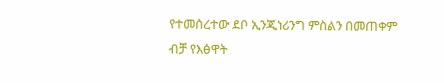የተመሰረተው ደቦ ኢንጂነሪንግ ምስልን በመጠቀም ብቻ የእፅዋት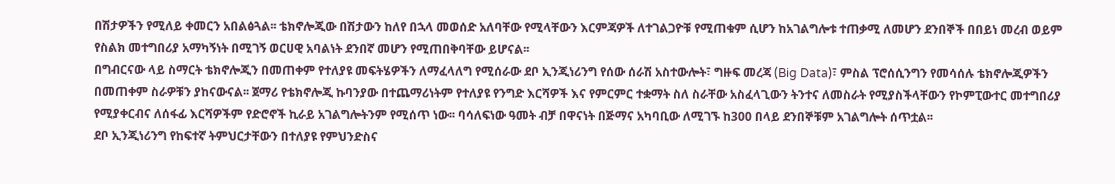በሽታዎችን የሚለይ ቀመርን አበልፅጓል፡፡ ቴክኖሎጂው በሽታውን ከለየ በኋላ መወሰድ አለባቸው የሚላቸውን እርምጃዎች ለተገልጋዮቹ የሚጠቁም ሲሆን ከአገልግሎቱ ተጠቃሚ ለመሆን ደንበኞች በበይነ መረብ ወይም የስልክ መተግበሪያ አማካኝነት በሚገኝ ወርሀዊ አባልነት ደንበኛ መሆን የሚጠበቅባቸው ይሆናል፡፡
በግብርናው ላይ ስማርት ቴክኖሎጂን በመጠቀም የተለያዩ መፍትሄዎችን ለማፈላለግ የሚሰራው ደቦ ኢንጂነሪንግ የሰው ሰራሽ አስተውሎት፣ ግዙፍ መረጃ (Big Data)፣ ምስል ፕሮሰሲንግን የመሳሰሉ ቴክኖሎጂዎችን በመጠቀም ስራዎቹን ያከናውናል፡፡ ጀማሪ የቴክኖሎጂ ኩባንያው በተጨማሪነትም የተለያዩ የንግድ እርሻዎች እና የምርምር ተቋማት ስለ ስራቸው አስፈላጊውን ትንተና ለመስራት የሚያስችላቸውን የኮምፒውተር መተግበሪያ የሚያቀርብና ለሰፋፊ እርሻዎችም የድሮኖች ኪራይ አገልግሎትንም የሚሰጥ ነው፡፡ ባሳለፍነው ዓመት ብቻ በዋናነት በጅማና አካባቢው ለሚገኙ ከ300 በላይ ደንበኞቹም አገልግሎት ሰጥቷል፡፡
ደቦ ኢንጂነሪንግ የከፍተኛ ትምህርታቸውን በተለያዩ የምህንድስና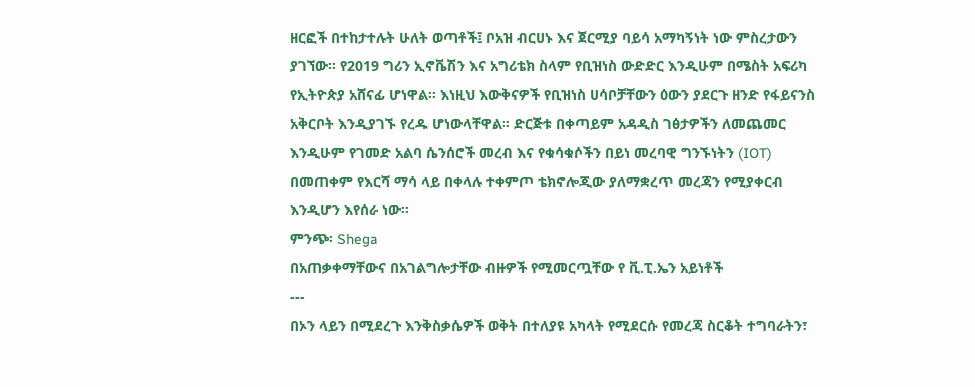ዘርፎች በተከታተሉት ሁለት ወጣቶች፤ ቦአዝ ብርሀኑ እና ጀርሚያ ባይሳ አማካኝነት ነው ምስረታውን ያገኘው፡፡ የ2019 ግሪን ኢኖቬሽን እና አግሪቴክ ስላም የቢዝነስ ውድድር እንዲሁም በሜስት አፍሪካ የኢትዮጵያ አሸናፊ ሆነዋል፡፡ እነዚህ እውቅናዎች የቢዝነስ ሀሳቦቻቸውን ዕውን ያደርጉ ዘንድ የፋይናንስ አቅርቦት እንዲያገኙ የረዱ ሆነውላቸዋል፡፡ ድርጅቱ በቀጣይም አዳዲስ ገፅታዎችን ለመጨመር እንዲሁም የገመድ አልባ ሴንሰሮች መረብ እና የቁሳቁሶችን በይነ መረባዊ ግንኙነትን (IOT) በመጠቀም የእርሻ ማሳ ላይ በቀላሉ ተቀምጦ ቴክኖሎጂው ያለማቋረጥ መረጃን የሚያቀርብ እንዲሆን እየሰራ ነው፡፡
ምንጭ፡ Shega
በአጠቃቀማቸውና በአገልግሎታቸው ብዙዎች የሚመርጧቸው የ ቪ.ፒ.ኤን አይነቶች
---
በኦን ላይን በሚደረጉ እንቅስቃሴዎች ወቅት በተለያዩ አካላት የሚደርሱ የመረጃ ስርቆት ተግባራትን፣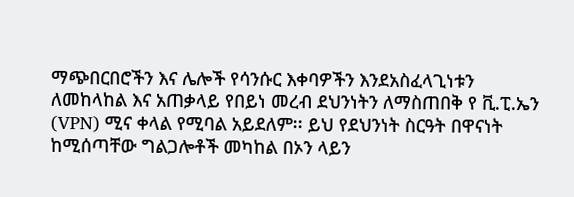ማጭበርበሮችን እና ሌሎች የሳንሱር እቀባዎችን እንደአስፈላጊነቱን ለመከላከል እና አጠቃላይ የበይነ መረብ ደህንነትን ለማስጠበቅ የ ቪ.ፒ.ኤን (VPN) ሚና ቀላል የሚባል አይደለም፡፡ ይህ የደህንነት ስርዓት በዋናነት ከሚሰጣቸው ግልጋሎቶች መካከል በኦን ላይን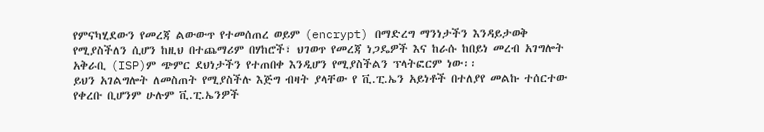የምናካሂደውን የመረጃ ልውውጥ የተመሰጠረ ወይም (encrypt) በማድረግ ማንነታችን እንዳይታወቅ የሚያስችለን ሲሆን ከዚህ በተጨማሪም በሃከሮች፣ ህገወጥ የመረጃ ነጋዴዎች እና ከራሱ ከበይነ መረብ አገግሎት አቅራቢ (ISP)ም ጭምር ደህነታችን የተጠበቀ እንዲሆን የሚያስችልን ፕላትፎርም ነው፡፡
ይህን አገልግሎት ለመስጠት የሚያስችሉ እጅግ ብዛት ያላቸው የ ቪ.ፒ.ኤን አይነቶች በተለያየ መልኩ ተሰርተው የቀረቡ ቢሆንም ሁሉም ቪ.ፒ.ኤንዎች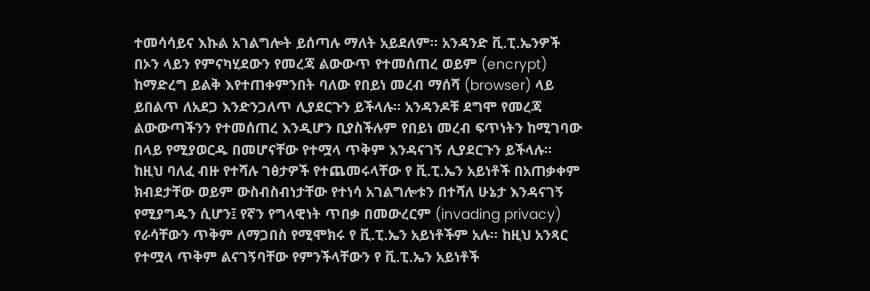ተመሳሳይና እኩል አገልግሎት ይሰጣሉ ማለት አይደለም፡፡ አንዳንድ ቪ.ፒ.ኤንዎች በኦን ላይን የምናካሂደውን የመረጃ ልውውጥ የተመሰጠረ ወይም (encrypt) ከማድረግ ይልቅ እየተጠቀምንበት ባለው የበይነ መረብ ማሰሻ (browser) ላይ ይበልጥ ለአደጋ እንድንጋለጥ ሊያደርጉን ይችላሉ፡፡ አንዳንዶቹ ደግሞ የመረጃ ልውውጣችንን የተመሰጠረ እንዲሆን ቢያስችሉም የበይነ መረብ ፍጥነትን ከሚገባው በላይ የሚያወርዱ በመሆናቸው የተሟላ ጥቅም እንዳናገኝ ሊያደርጉን ይችላሉ፡፡
ከዚህ ባለፈ ብዙ የተሻሉ ገፅታዎች የተጨመሩላቸው የ ቪ.ፒ.ኤን አይነቶች በአጠቃቀም ክብደታቸው ወይም ውስብስብነታቸው የተነሳ አገልግሎቱን በተሻለ ሁኔታ እንዳናገኝ የሚያግዱን ሲሆን፤ የኛን የግላዊነት ጥበቃ በመውረርም (invading privacy) የራሳቸውን ጥቅም ለማጋበስ የሚሞክሩ የ ቪ.ፒ.ኤን አይነቶችም አሉ፡፡ ከዚህ አንጻር የተሟላ ጥቅም ልናገኝባቸው የምንችላቸውን የ ቪ.ፒ.ኤን አይነቶች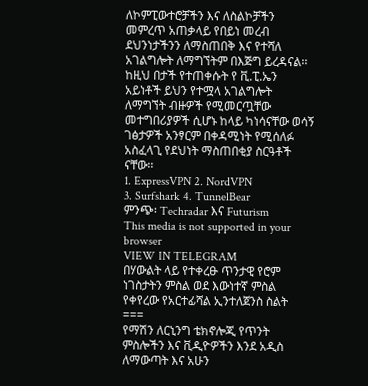ለኮምፒውተሮቻችን እና ለስልኮቻችን መምረጥ አጠቃላይ የበይነ መረብ ደህንነታችንን ለማስጠበቅ እና የተሻለ አገልግሎት ለማግኘትም በእጅግ ይረዳናል፡፡
ከዚህ በታች የተጠቀሱት የ ቪ.ፒ.ኤን አይነቶች ይህን የተሟላ አገልግሎት ለማግኘት ብዙዎች የሚመርጧቸው መተግበሪያዎች ሲሆኑ ከላይ ካነሳናቸው ወሳኝ ገፅታዎች አንፃርም በቀዳሚነት የሚሰለፉ አስፈላጊ የደህነት ማስጠበቂያ ስርዓቶች ናቸው፡፡
1. ExpressVPN 2. NordVPN
3. Surfshark 4. TunnelBear
ምንጭ፡ Techradar እና Futurism
This media is not supported in your browser
VIEW IN TELEGRAM
በሃውልት ላይ የተቀረፁ ጥንታዊ የሮም ነገስታትን ምስል ወደ እውነተኛ ምስል የቀየረው የአርተፊሻል ኢንተለጀንስ ስልት
===
የማሽን ለርኒንግ ቴክኖሎጂ የጥንት ምስሎችን እና ቪዲዮዎችን እንደ አዲስ ለማውጣት እና አሁን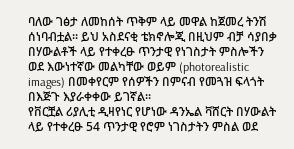ባለው ገፅታ ለመከሰት ጥቅም ላይ መዋል ከጀመረ ትንሽ ሰነባብቷል፡፡ ይህ አስደናቂ ቴክኖሎጂ በዚህም ብቻ ሳያበቃ በሃውልቶች ላይ የተቀረፁ ጥንታዊ የነገስታት ምስሎችን ወደ እውነተኛው መልካቸው ወይም (photorealistic images) በመቀየርም የሰዎችን በምናብ የመጓዝ ፍላጎት በእጅጉ እያራቀቀው ይገኛል፡፡
የቨርቿል ሪያሊቲ ዲዛየነር የሆነው ዳንኤል ቫሸርት በሃውልት ላይ የተቀረፁ 54 ጥንታዊ የሮም ነገስታትን ምስል ወደ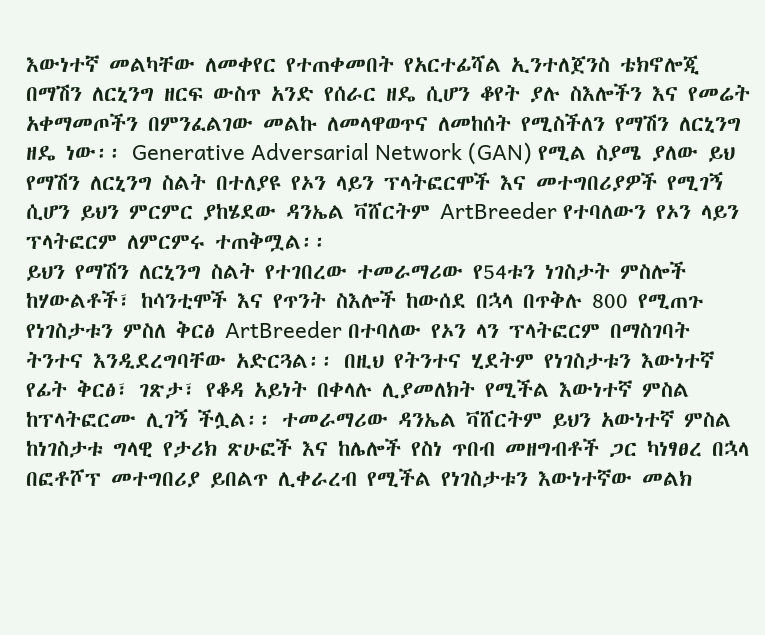እውነተኛ መልካቸው ለመቀየር የተጠቀመበት የአርተፊሻል ኢንተለጀንስ ቴክኖሎጂ በማሽን ለርኒንግ ዘርፍ ውስጥ አንድ የሰራር ዘዴ ሲሆን ቆየት ያሉ ስእሎችን እና የመሬት አቀማመጦችን በምንፈልገው መልኩ ለመላዋወጥና ለመከሰት የሚስችለን የማሽን ለርኒንግ ዘዴ ነው፡፡ Generative Adversarial Network (GAN) የሚል ስያሜ ያለው ይህ የማሽን ለርኒንግ ስልት በተለያዩ የኦን ላይን ፕላትፎርሞች እና መተግበሪያዎች የሚገኝ ሲሆን ይህን ምርምር ያከሄደው ዳንኤል ቫሸርትም ArtBreeder የተባለውን የኦን ላይን ፕላትፎርም ለምርምሩ ተጠቅሟል፡፡
ይህን የማሽን ለርኒንግ ስልት የተገበረው ተመራማሪው የ54ቱን ነገስታት ምስሎች ከሃውልቶች፣ ከሳንቲሞች እና የጥንት ስእሎች ከውሰደ በኋላ በጥቅሉ 800 የሚጠጉ የነገስታቱን ምስለ ቅርፅ ArtBreeder በተባለው የኦን ላን ፕላትፎርም በማስገባት ትንተና እንዲደረግባቸው አድርጓል፡፡ በዚህ የትንተና ሂደትም የነገስታቱን እውነተኛ የፊት ቅርፅ፣ ገጽታ፣ የቆዳ አይነት በቀላሉ ሊያመለክት የሚችል እውነተኛ ምስል ከፕላትፎርሙ ሊገኝ ችሏል፡፡ ተመራማሪው ዳንኤል ቫሸርትም ይህን አውነተኛ ምስል ከነገስታቱ ግላዊ የታሪክ ጽሁፎች እና ከሌሎች የስነ ጥበብ መዘግብቶች ጋር ካነፃፀረ በኋላ በፎቶሾፕ መተግበሪያ ይበልጥ ሊቀራረብ የሚችል የነገስታቱን እውነተኛው መልክ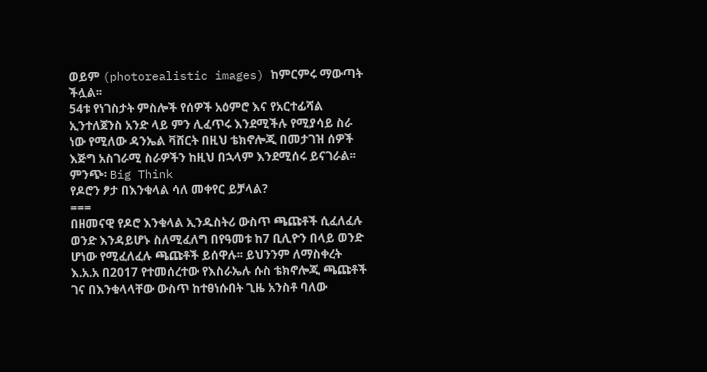ወይም (photorealistic images) ከምርምሩ ማውጣት ችሏል፡፡
54ቱ የነገስታት ምስሎች የሰዎች አዕምሮ እና የአርተፊሻል ኢንተለጀንስ አንድ ላይ ምን ሊፈጥሩ እንደሚችሉ የሚያሳይ ስራ ነው የሚለው ዳንኤል ቫሸርት በዚህ ቴክኖሎጂ በመታገዝ ሰዎች እጅግ አስገራሚ ስራዎችን ከዚህ በኋላም እንደሚሰሩ ይናገራል፡፡ ምንጭ፡ Big Think
የዶሮን ፆታ በእንቁላል ሳለ መቀየር ይቻላል?
===
በዘመናዊ የዶሮ እንቁላል ኢንዱስትሪ ውስጥ ጫጩቶች ሲፈለፈሉ ወንድ እንዳይሆኑ ስለሚፈለግ በየዓመቱ ከ7 ቢሊዮን በላይ ወንድ ሆነው የሚፈለፈሉ ጫጩቶች ይሰዋሉ፡፡ ይህንንም ለማስቀረት እ.አ.አ በ2017 የተመሰረተው የእስራኤሉ ሱስ ቴክኖሎጂ ጫጩቶች ገና በእንቁላላቸው ውስጥ ከተፀነሱበት ጊዜ አንስቶ ባለው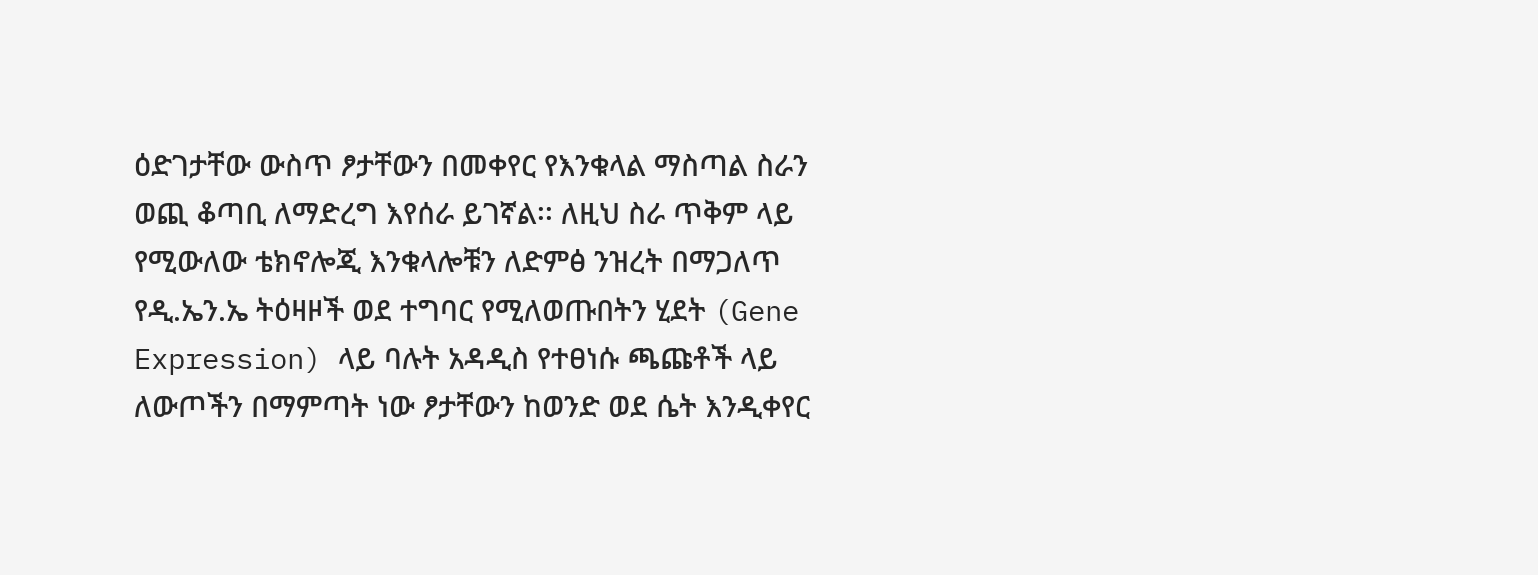ዕድገታቸው ውስጥ ፆታቸውን በመቀየር የእንቁላል ማስጣል ስራን ወጪ ቆጣቢ ለማድረግ እየሰራ ይገኛል፡፡ ለዚህ ስራ ጥቅም ላይ የሚውለው ቴክኖሎጂ እንቁላሎቹን ለድምፅ ንዝረት በማጋለጥ የዲ.ኤን.ኤ ትዕዛዞች ወደ ተግባር የሚለወጡበትን ሂደት (Gene Expression) ላይ ባሉት አዳዲስ የተፀነሱ ጫጩቶች ላይ ለውጦችን በማምጣት ነው ፆታቸውን ከወንድ ወደ ሴት እንዲቀየር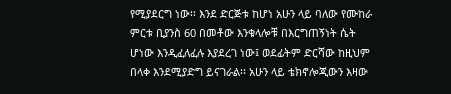የሚያደርግ ነው፡፡ እንደ ድርጅቱ ከሆነ አሁን ላይ ባለው የሙከራ ምርቱ ቢያንስ 60 በመቶው እንቁላሎቹ በእርግጠኝነት ሴት ሆነው እንዲፈለፈሉ እያደረገ ነው፤ ወደፊትም ድርሻው ከዚህም በላቀ እንደሚያድግ ይናገራል፡፡ አሁን ላይ ቴክኖሎጂውን እዛው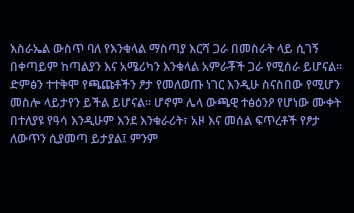እስራኤል ውስጥ ባለ የእንቁላል ማስጣያ እርሻ ጋራ በመስራት ላይ ሲገኝ በቀጣይም ከጣልያን እና አሜሪካን እንቁላል አምራቾች ጋራ የሚሰራ ይሆናል፡፡
ድምፅን ተተቅሞ የጫጩቶችን ፆታ የመለወጡ ነገር እንዲሁ ስናስበው የሚሆን መስሎ ላይታየን ይችል ይሆናል፡፡ ሆኖም ሌላ ውጫዊ ተፅዕንዖ የሆነው ሙቀት በተለያዩ የዓሳ እንዲሁም እንደ እንቁራሪት፣ አዞ እና መሰል ፍጥረቶች የፆታ ለውጥን ሲያመጣ ይታያል፤ ምንም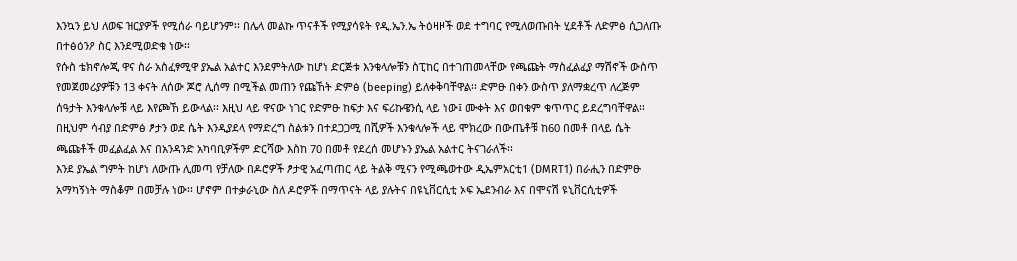እንኳን ይህ ለወፍ ዝርያዎች የሚሰራ ባይሆንም፡፡ በሌላ መልኩ ጥናቶች የሚያሳዩት የዲ.ኤን.ኤ ትዕዛዞች ወደ ተግባር የሚለወጡበት ሂደቶች ለድምፅ ሲጋለጡ በተፅዕንዖ ስር እንደሚወድቁ ነው፡፡
የሱስ ቴክኖሎጂ ዋና ስራ አስፈፃሚዋ ያኤል አልተር እንደምትለው ከሆነ ድርጅቱ እንቁላሎቹን ስፒከር በተገጠመላቸው የጫጩት ማስፈልፈያ ማሽኖች ውስጥ የመጀመሪያዎቹን 13 ቀናት ለሰው ጆሮ ሊሰማ በሚችል መጠን የጩኸት ድምፅ (beeping) ይለቀቅባቸዋል፡፡ ድምፁ በቀን ውስጥ ያለማቋረጥ ለረጅም ሰዓታት እንቁላሎቹ ላይ እየጮኸ ይውላል፡፡ እዚህ ላይ ዋናው ነገር የድምፁ ከፍታ እና ፍሪኩዌንሲ ላይ ነው፤ ሙቀት እና ወበቁም ቁጥጥር ይደረግባቸዋል፡፡ በዚህም ሳብያ በድምፅ ፆታን ወደ ሴት እንዲያደላ የማድረግ ስልቱን በተደጋጋሚ በሺዎች እንቁላሎች ላይ ሞክረው በውጤቶቹ ከ60 በመቶ በላይ ሴት ጫጩቶች መፈልፈል እና በአንዳንድ አካባቢዎችም ድርሻው እስከ 70 በመቶ የደረሰ መሆኑን ያኤል አልተር ትናገራለች፡፡
እንደ ያኤል ግምት ከሆነ ለውጡ ሊመጣ የቻለው በዶሮዎች ፆታዊ አፈጣጠር ላይ ትልቅ ሚናን የሚጫወተው ዲኤምአርቲ1 (DMRT1) በራሒን በድምፁ አማካኝነት ማስቆም በመቻሉ ነው፡፡ ሆኖም በተቃራኒው ስለ ዶሮዎች በማጥናት ላይ ያሉትና በዩኒቨርሲቲ ኦፍ ኤደንብራ እና በሞናሽ ዩኒቨርሲቲዎች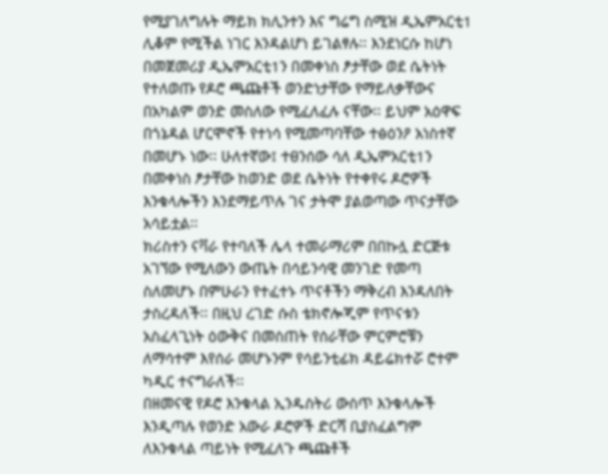የሚያገለግሉት ማይክ ክሊንተን እና ግሬግ ስሚዝ ዲኤምአርቲ1 ሊቆም የሚችል ነገር እንዳልሆነ ይገልፃሉ፡፡ እንደነርሱ ከሆነ በመጀመሪያ ዲኤምአርቲ1ን በመቀነስ ፆታቸው ወደ ሴትነት የተለወጡ የዶሮ ጫጩቶች ወንድነታቸው የማይለቃቸውና በአካልም ወንድ መስለው የሚፈለፈሉ ናቸው፡፡ ይህም አዕዋፍ በጎኔዳል ሆርሞኖች የተነሳ የሚመጣባቸው ተፅዕንዖ አነስተኛ በመሆኑ ነው፡፡ ሁለተኛው፤ ተፀንሰው ሳለ ዲኤምአርቲ1ን በመቀነስ ፆታቸው ከወንድ ወደ ሴትነት የተቀየሩ ዶሮዎች እንቁላሎችን እንደማይጥሉ ገና ታትሞ ያልወጣው ጥናታቸው አሳይቷል፡፡
ክሪስተን ናቫራ የተባለች ሌላ ተመራማሪም በበኩሏ ድርጅቱ አገኘው የሚለውን ውጤት በሳይንሳዊ መንገድ የመጣ ስለመሆኑ በምሁራን የተፈተኑ ጥናቶችን ማቅረብ እንዳለበት ታስረዳለች፡፡ በዚህ ረገድ ሱስ ቴክኖሎጂም የጥናቱን አስፈላጊነት ዕውቅና በመስጠት የሰራቸው ምርምሮቹን ለማሳተም እየሰራ መሆኑንም የሳይንቲፊክ ዳይሬክተሯ ሮተም ካዲር ተናግራለች፡፡
በዘመናዊ የዶሮ እንቁላል ኢንዱስትሪ ውስጥ እንቁላሎች እንዲጣሉ የወንድ አውራ ዶሮዎች ድርሻ ቢያስፈልግም ለእንቁላል ጣይነት የሚፈለጉ ጫጩቶች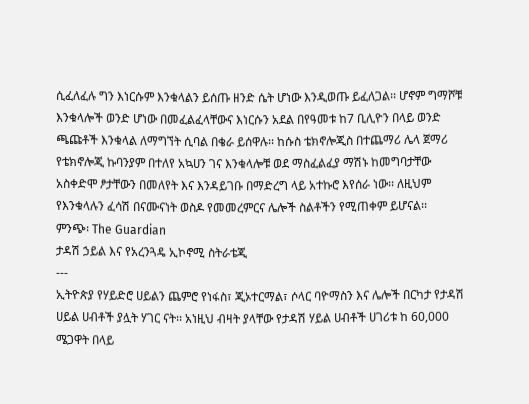ሲፈለፈሉ ግን እነርሱም እንቁላልን ይሰጡ ዘንድ ሴት ሆነው እንዲወጡ ይፈለጋል፡፡ ሆኖም ግማሾቹ እንቁላሎች ወንድ ሆነው በመፈልፈላቸውና እነርሱን አደል በየዓመቱ ከ7 ቢሊዮን በላይ ወንድ ጫጩቶች እንቁላል ለማግኘት ሲባል በቄራ ይሰዋሉ፡፡ ከሱስ ቴክኖሎጂስ በተጨማሪ ሌላ ጀማሪ የቴክኖሎጂ ኩባንያም በተለየ አኳሀን ገና እንቁላሎቹ ወደ ማስፈልፈያ ማሽኑ ከመግባታቸው አስቀድሞ ፆታቸውን በመለየት እና እንዳይገቡ በማድረግ ላይ አተኩሮ እየሰራ ነው፡፡ ለዚህም የእንቁላሉን ፈሳሽ በናሙናነት ወስዶ የመመረምርና ሌሎች ስልቶችን የሚጠቀም ይሆናል፡፡
ምንጭ፡ The Guardian
ታዳሽ ኃይል እና የአረንጓዴ ኢኮኖሚ ስትራቴጂ
---
ኢትዮጵያ የሃይድሮ ሀይልን ጨምሮ የነፋስ፣ ጂኦተርማል፣ ሶላር ባዮማስን እና ሌሎች በርካታ የታዳሽ ሀይል ሀብቶች ያሏት ሃገር ናት፡፡ አነዚህ ብዛት ያላቸው የታዳሽ ሃይል ሀብቶች ሀገሪቱ ከ 60,000 ሜጋዋት በላይ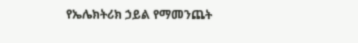የኤሌክትሪክ ኃይል የማመንጨት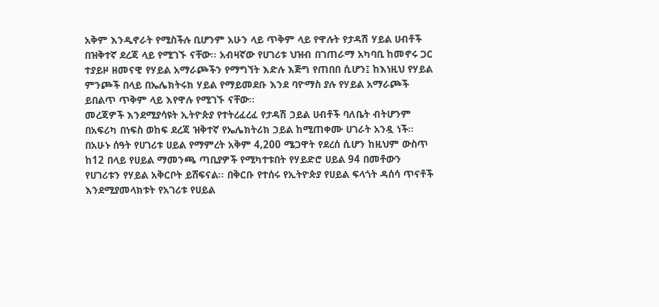አቅም እንዲኖራት የሚስችሉ ቢሆንም አሁን ላይ ጥቅም ላይ የዋሉት የታዳሽ ሃይል ሀብቶች በዝቅተኛ ደረጃ ላይ የሚገኙ ናቸው፡፡ አብዛኛው የሀገሪቱ ህዝብ በገጠራማ አካባቢ ከመኖሩ ጋር ተያይዞ ዘመናዊ የሃይል አማራጮችን የማግኘት እድሉ እጅግ የጠበበ ሲሆን፤ ከእነዚህ የሃይል ምንጮች በላይ በኤሌክትሩክ ሃይል የማይመደቡ እንደ ባዮማስ ያሉ የሃይል አማራጮች ይበልጥ ጥቅም ላይ እየዋሉ የሚገኙ ናቸው፡፡
መረጃዎች እንደሚያሳዩት ኢትዮጵያ የተትረፈረፈ የታዳሽ ኃይል ሀብቶች ባለቤት ብትሆንም በአፍሪካ በነፍስ ወከፍ ደረጃ ዝቅተኛ የኤሌክትሪክ ኃይል ከሚጠቀሙ ሀገራት አንዷ ነች፡፡ በአሁኑ ሰዓት የሀገሪቱ ሀይል የማምረት አቅም 4,200 ሜጋዋት የደረሰ ሲሆን ከዚህም ውስጥ ከ12 በላይ የሀይል ማመንጫ ጣቢያዎች የሚካተቱበት የሃይድሮ ሀይል 94 በመቶውን የሀገሪቱን የሃይል አቅርቦት ይሸፍናል፡፡ በቅርቡ የተሰሩ የኢትዮጵያ የሀይል ፍላጎት ዳሰሳ ጥናቶች እንደሚያመላክቱት የአገሪቱ የሀይል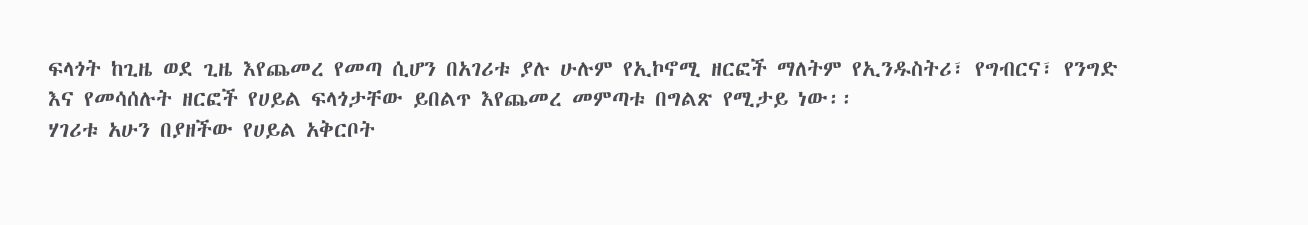ፍላጎት ከጊዜ ወደ ጊዜ እየጨመረ የመጣ ሲሆን በአገሪቱ ያሉ ሁሉም የኢኮኖሚ ዘርፎች ማለትም የኢንዱስትሪ፣ የግብርና፣ የንግድ እና የመሳሰሉት ዘርፎች የሀይል ፍላጎታቸው ይበልጥ እየጨመረ መምጣቱ በግልጽ የሚታይ ነው፡፡
ሃገሪቱ አሁን በያዘችው የሀይል አቅርቦት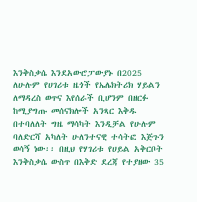እንቅስቃሴ እንደአውሮፓውያኑ በ2025 ለሁሉም የሀገሪቱ ዜጎች የኤሌክትሪክ ሃይልን ለማዳረስ ወጥና እየሰራች ቢሆንም በዘርፉ ከሚያግጡ መሰናክሎች አንጻር እቅዱ በተባለለት ግዜ ማሳካት እንዲቻል የሁሉም ባለድርሻ አካለት ሁለንተናዊ ተሳትፎ እጅጉን ወሳኝ ነው፡፡ በዚህ የሃገሪቱ የሀይል አቅርቦት እንቅስቃሴ ውስጥ በእቅድ ደረጃ የተያዘው 35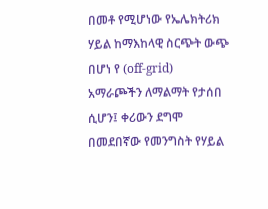በመቶ የሚሆነው የኤሌክትሪክ ሃይል ከማእከላዊ ስርጭት ውጭ በሆነ የ (off-grid) አማራጮችን ለማልማት የታሰበ ሲሆን፤ ቀሪውን ደግሞ በመደበኛው የመንግስት የሃይል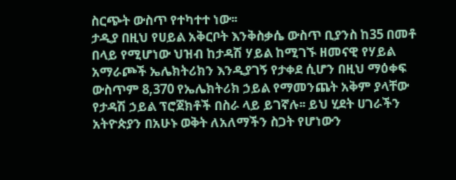ስርጭት ውስጥ የተካተተ ነው፡፡
ታዲያ በዚህ የሀይል አቅርቦት እንቅስቃሴ ውስጥ ቢያንስ ከ35 በመቶ በላይ የሚሆነው ህዝብ ከታዳሽ ሃይል ከሚገኙ ዘመናዊ የሃይል አማራጮች ኤሌክትሪክን እንዲያገኝ የታቀደ ሲሆን በዚህ ማዕቀፍ ውስጥም 8,370 የኤሌክትሪክ ኃይል የማመንጨት አቅም ያላቸው የታዳሽ ኃይል ፕሮጀክቶች በስራ ላይ ይገኛሉ፡፡ ይህ ሂደት ሀገራችን አትዮጵያን በአሁኑ ወቅት ለአለማችን ስጋት የሆነውን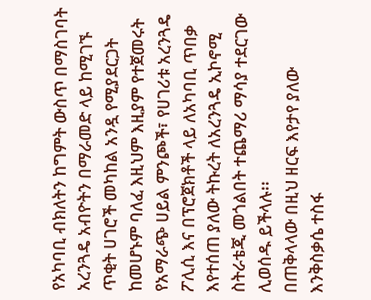የአካባቢ ብክለትን ከግምት ውስጥ በማስገባት አረንጓዴ አብዮትን በማራመድ ላይ ከሚገኙ ጥቂት ሀገሮች መካከል አንዷ የሚያደርጋት ከመሆኑም ባለፈ እዚህም እዚያም የተጀመሩት የአማራጭ ሀይል ምንጮች፣ የሀገሪቱ አረንጓዴ ፖሊሲ እና በፕሮጀክቶች ላይ ለአካባቢ ጥበቃ እየተሰጠ ያለው ትኩረት ለአረንጓዴ ኢኮኖሚ ስትራቴጂ መጎልበት ተጨማሪ ማሳያ ተደርገው ሊወሰዱ ይችላሉ፡፡
በጠቅላላው በዚህ ዘርፍ እየታየ ያለው እንቅስቃሴ ተስፋ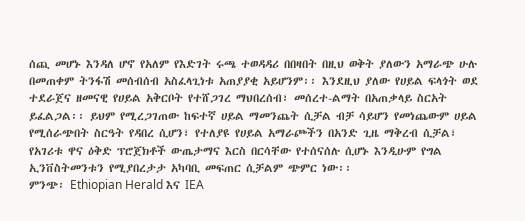ሰጪ መሆኑ እንዳለ ሆኖ የአለም የእድገት ሩጫ ተወዳዳሪ በበዛበት በዚህ ወቅት ያለውን አማራጭ ሁሉ በመጠቀም ትንፋሽ መሰብሰብ አስፈላጊነቱ አጠያያቂ አይሆንም፡፡ እንደዚህ ያለው የሀይል ፍላጎት ወደ ተደራጀና ዘመናዊ የሀይል አቅርቦት የተሸጋገረ ማህበረሰብ፣ መሰረተ-ልማት በአጠቃላይ ስርአት ይፈልጋል፡፡ ይህም የሚረጋገጠው ከፍተኛ ሀይል ማመንጨት ሲቻል ብቻ ሳይሆን የመነጨውም ሀይል የሚሰራጭበት ስርዓት የዳበረ ሲሆን፣ የተለያዩ የሀይል አማራጮችን በአንድ ጊዜ ማቅረብ ሲቻል፣ የአገሪቱ ዋና ዕቅድ ፕሮጀክቶች ውጤታማና እርስ በርሳቸው የተሰናሰሉ ሲሆኑ እንዲሁም የግል ኢንቨስትመንቱን የሚያበረታታ አካባቢ መፍጠር ሲቻልም ጭምር ነው፡፡
ምንጭ፡ Ethiopian Herald እና IEA